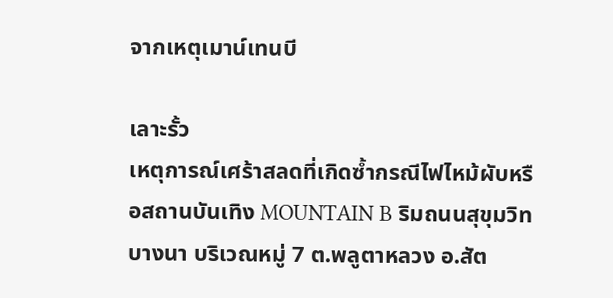จากเหตุเมาน์เทนบี

เลาะรั้ว
เหตุการณ์เศร้าสลดที่เกิดซ้ำกรณีไฟไหม้ผับหรือสถานบันเทิง MOUNTAIN B ริมถนนสุขุมวิท บางนา บริเวณหมู่ 7 ต.พลูตาหลวง อ.สัต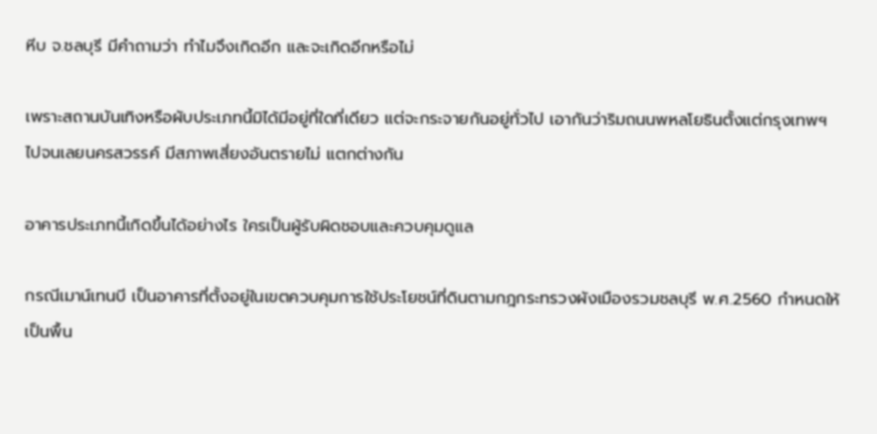หีบ จ.ชลบุรี มีคำถามว่า ทำไมจึงเกิดอีก และจะเกิดอีกหรือไม่

เพราะสถานบันเทิงหรือผับประเภทนี้มิได้มีอยู่ที่ใดที่เดียว แต่จะกระจายกันอยู่ทั่วไป เอากันว่าริมถนนพหลโยธินตั้งแต่กรุงเทพฯ ไปจนเลยนครสวรรค์ มีสภาพเสี่ยงอันตรายไม่ แตกต่างกัน

อาคารประเภทนี้เกิดขึ้นได้อย่างไร ใครเป็นผู้รับผิดชอบและควบคุมดูแล

กรณีเมาน์เทนบี เป็นอาคารที่ตั้งอยู่ในเขตควบคุมการใช้ประโยชน์ที่ดินตามกฎกระทรวงผังเมืองรวมชลบุรี พ.ศ.2560 กำหนดให้เป็นพื้น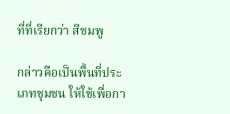ที่ที่เรียกว่า สีชมพู

กล่าวคือเป็นพื้นที่ประเภทชุมชน ให้ใช้เพื่อกา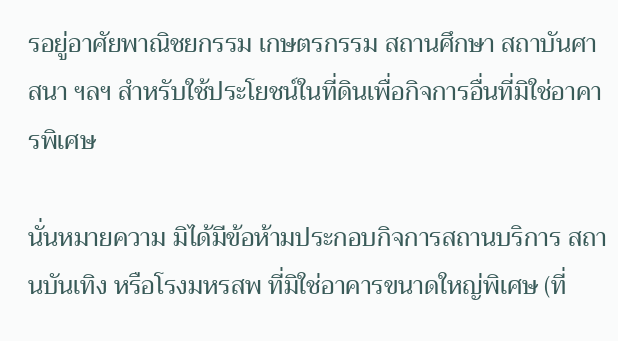รอยู่อาศัยพาณิชยกรรม เกษตรกรรม สถานศึกษา สถาบันศาสนา ฯลฯ สำหรับใช้ประโยชน์ในที่ดินเพื่อกิจการอื่นที่มิใช่อาคารพิเศษ

นั่นหมายความ มิได้มีข้อห้ามประกอบกิจการสถานบริการ สถานบันเทิง หรือโรงมหรสพ ที่มิใช่อาคารขนาดใหญ่พิเศษ (ที่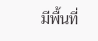มีพื้นที่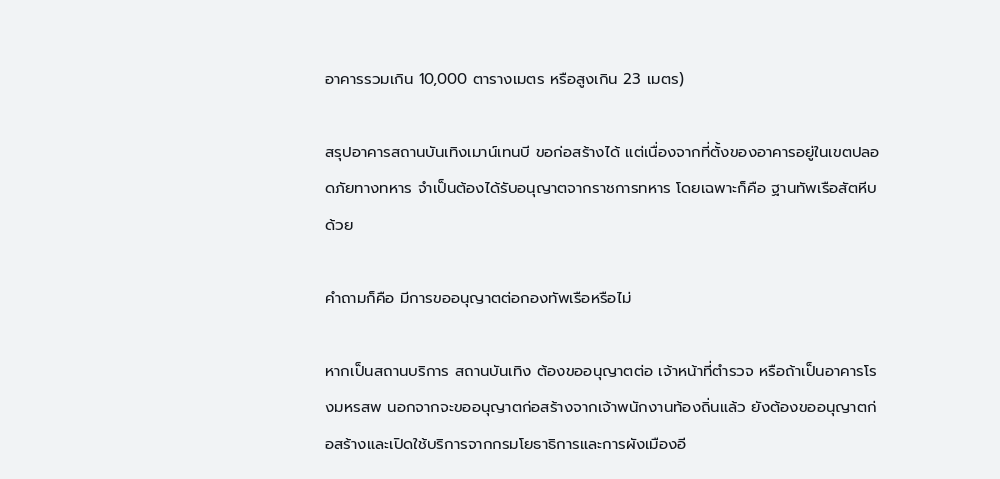อาคารรวมเกิน 10,000 ตารางเมตร หรือสูงเกิน 23 เมตร)

สรุปอาคารสถานบันเทิงเมาน์เทนบี ขอก่อสร้างได้ แต่เนื่องจากที่ตั้งของอาคารอยู่ในเขตปลอดภัยทางทหาร จำเป็นต้องได้รับอนุญาตจากราชการทหาร โดยเฉพาะก็คือ ฐานทัพเรือสัตหีบ ด้วย

คำถามก็คือ มีการขออนุญาตต่อกองทัพเรือหรือไม่

หากเป็นสถานบริการ สถานบันเทิง ต้องขออนุญาตต่อ เจ้าหน้าที่ตำรวจ หรือถ้าเป็นอาคารโรงมหรสพ นอกจากจะขออนุญาตก่อสร้างจากเจ้าพนักงานท้องถิ่นแล้ว ยังต้องขออนุญาตก่อสร้างและเปิดใช้บริการจากกรมโยธาธิการและการผังเมืองอี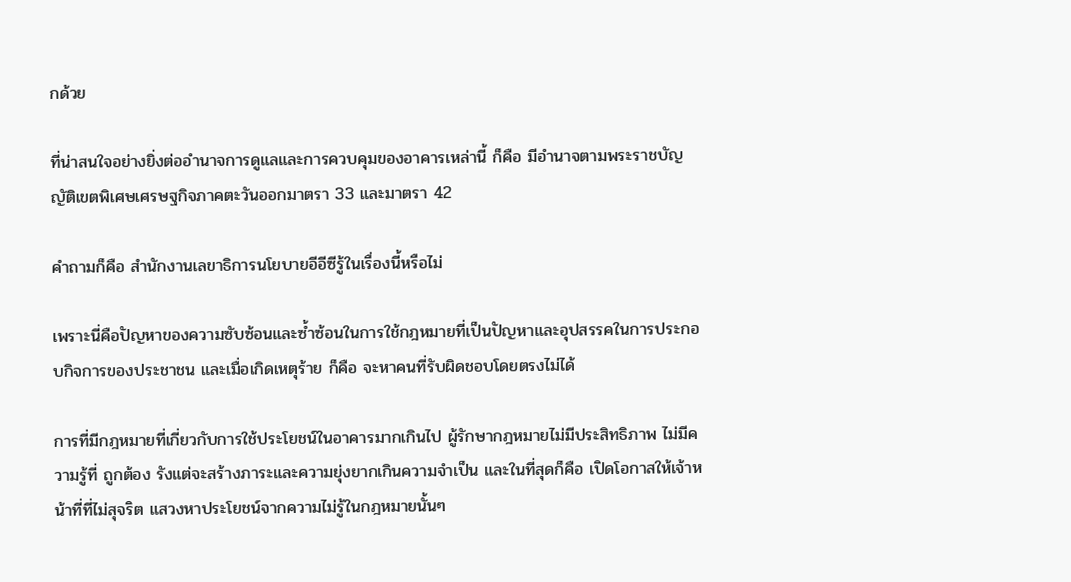กด้วย

ที่น่าสนใจอย่างยิ่งต่ออำนาจการดูแลและการควบคุมของอาคารเหล่านี้ ก็คือ มีอำนาจตามพระราชบัญญัติเขตพิเศษเศรษฐกิจภาคตะวันออกมาตรา 33 และมาตรา 42

คำถามก็คือ สำนักงานเลขาธิการนโยบายอีอีซีรู้ในเรื่องนี้หรือไม่

เพราะนี่คือปัญหาของความซับซ้อนและซ้ำซ้อนในการใช้กฎหมายที่เป็นปัญหาและอุปสรรคในการประกอบกิจการของประชาชน และเมื่อเกิดเหตุร้าย ก็คือ จะหาคนที่รับผิดชอบโดยตรงไม่ได้

การที่มีกฎหมายที่เกี่ยวกับการใช้ประโยชน์ในอาคารมากเกินไป ผู้รักษากฎหมายไม่มีประสิทธิภาพ ไม่มีความรู้ที่ ถูกต้อง รังแต่จะสร้างภาระและความยุ่งยากเกินความจำเป็น และในที่สุดก็คือ เปิดโอกาสให้เจ้าหน้าที่ที่ไม่สุจริต แสวงหาประโยชน์จากความไม่รู้ในกฎหมายนั้นๆ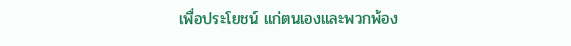เพื่อประโยชน์ แก่ตนเองและพวกพ้อง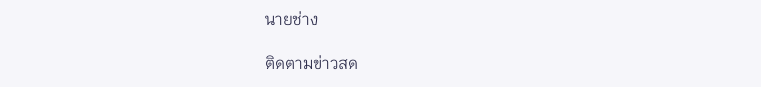นายช่าง

ติดตามข่าวสด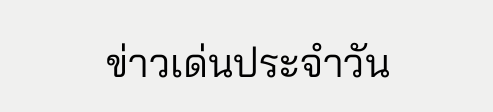ข่าวเด่นประจำวัน